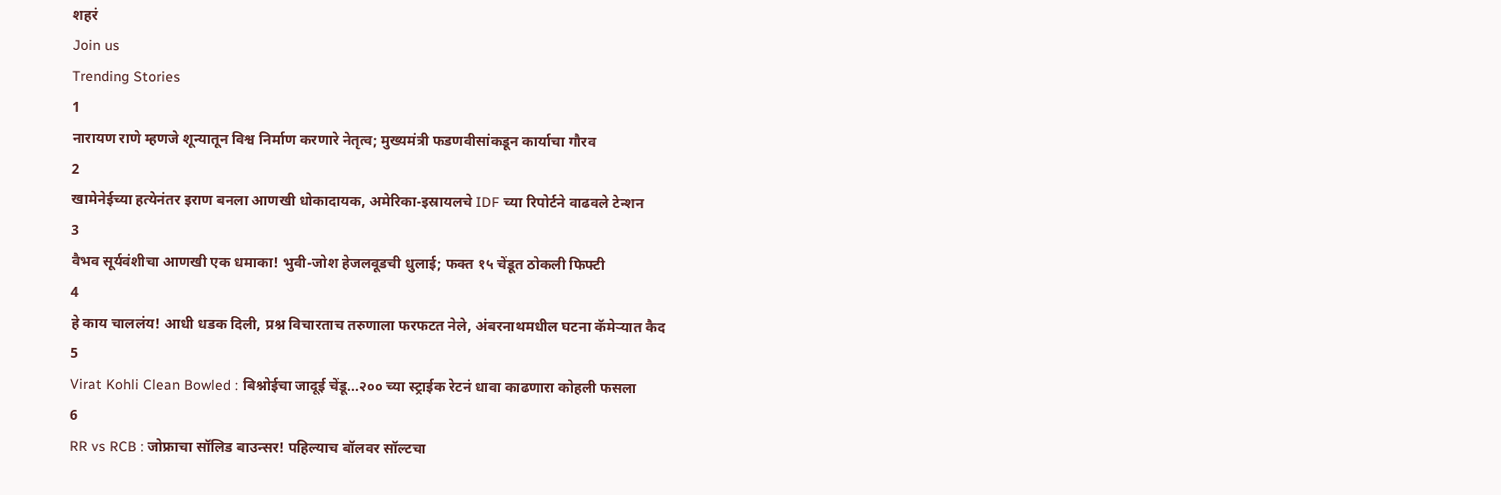शहरं
Join us
Trending Stories
1
नारायण राणे म्हणजे शून्यातून विश्व निर्माण करणारे नेतृत्व; मुख्यमंत्री फडणवीसांकडून कार्याचा गौरव
2
खामेनेईच्या हत्येनंतर इराण बनला आणखी धोकादायक, अमेरिका-इस्रायलचे IDF च्या रिपोर्टने वाढवले टेन्शन
3
वैभव सूर्यवंशीचा आणखी एक धमाका! भुवी-जोश हेजलवूडची धुलाई; फक्त १५ चेंडूत ठोकली फिफ्टी
4
हे काय चाललंय! आधी धडक दिली, प्रश्न विचारताच तरुणाला फरफटत नेले, अंबरनाथमधील घटना कॅमेऱ्यात कैद
5
Virat Kohli Clean Bowled : बिश्नोईचा जादूई चेंडू...२०० च्या स्ट्राईक रेटनं धावा काढणारा कोहली फसला
6
RR vs RCB : जोफ्राचा सॉलिड बाउन्सर! पहिल्याच बॉलवर सॉल्टचा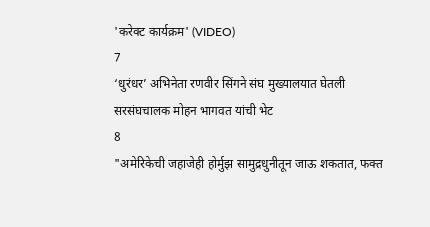'करेक्ट कार्यक्रम' (VIDEO)
7
‘धुरंधर’ अभिनेता रणवीर सिंगने संघ मुख्यालयात घेतली सरसंघचालक मोहन भागवत यांची भेट
8
"अमेरिकेची जहाजेही होर्मुझ सामुद्रधुनीतून जाऊ शकतात, फक्त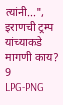त्यांनी...", इराणची ट्रम्प यांच्याकडे मागणी काय?
9
LPG-PNG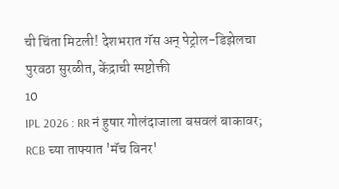ची चिंता मिटली! देशभरात गॅस अन् पेट्रोल-डिझेलचा पुरवठा सुरळीत, केंद्राची स्पष्टोक्ती
10
IPL 2026 : RR नं हुषार गोलंदाजाला बसवलं बाकावर; RCB च्या ताफ्यात 'मॅच विनर'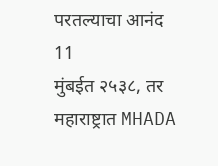परतल्याचा आनंद
11
मुंबईत २५३८, तर महाराष्ट्रात MHADA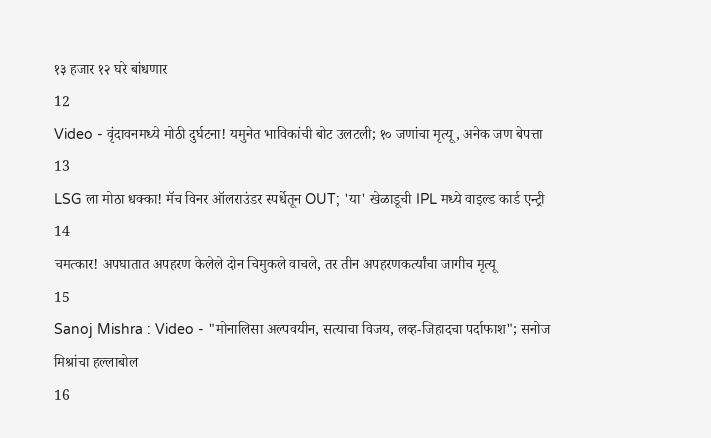१३ हजार १२ घरे बांधणार
12
Video - वृंदावनमध्ये मोठी दुर्घटना! यमुनेत भाविकांची बोट उलटली; १० जणांचा मृत्यू, अनेक जण बेपत्ता
13
LSG ला मोठा धक्का! मॅच विनर ऑलराउंडर स्पर्धेतून OUT; 'या' खेळाडूची IPL मध्ये वाइल्ड कार्ड एन्ट्री
14
चमत्कार! अपघातात अपहरण केलेले दोन चिमुकले वाचले, तर तीन अपहरणकर्त्यांचा जागीच मृत्यू
15
Sanoj Mishra : Video - "मोनालिसा अल्पवयीन, सत्याचा विजय, लव्ह-जिहादचा पर्दाफाश"; सनोज मिश्रांचा हल्लाबोल
16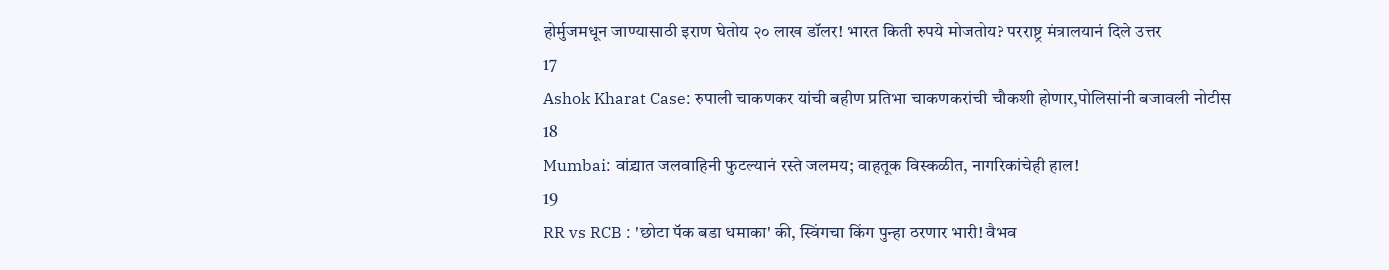होर्मुजमधून जाण्यासाठी इराण घेतोय २० लाख डॉलर! भारत किती रुपये मोजतोय? परराष्ट्र मंत्रालयानं दिले उत्तर
17
Ashok Kharat Case: रुपाली चाकणकर यांची बहीण प्रतिभा चाकणकरांची चौकशी होणार,पोलिसांनी बजावली नोटीस
18
Mumbai: वांद्र्यात जलवाहिनी फुटल्यानं रस्ते जलमय; वाहतूक विस्कळीत, नागरिकांचेही हाल!
19
RR vs RCB : 'छोटा पॅक बडा धमाका' की, स्विंगचा किंग पुन्हा ठरणार भारी! वैभव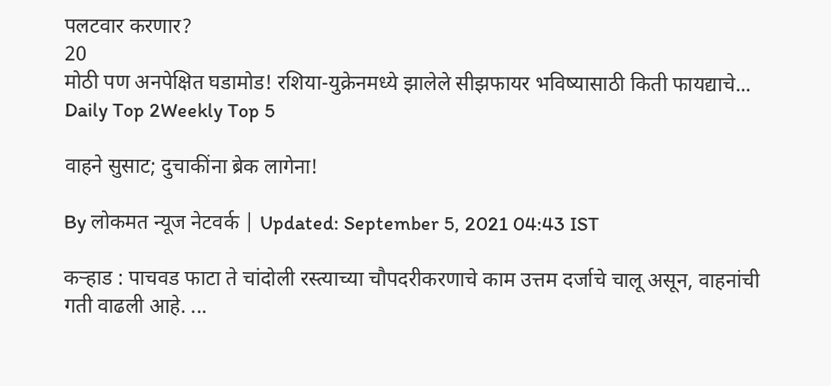पलटवार करणार?
20
मोठी पण अनपेक्षित घडामोड! रशिया-युक्रेनमध्ये झालेले सीझफायर भविष्यासाठी किती फायद्याचे...
Daily Top 2Weekly Top 5

वाहने सुसाट; दुचाकींना ब्रेक लागेना!

By लोकमत न्यूज नेटवर्क | Updated: September 5, 2021 04:43 IST

कऱ्हाड : पाचवड फाटा ते चांदोली रस्त्याच्या चौपदरीकरणाचे काम उत्तम दर्जाचे चालू असून, वाहनांची गती वाढली आहे. ...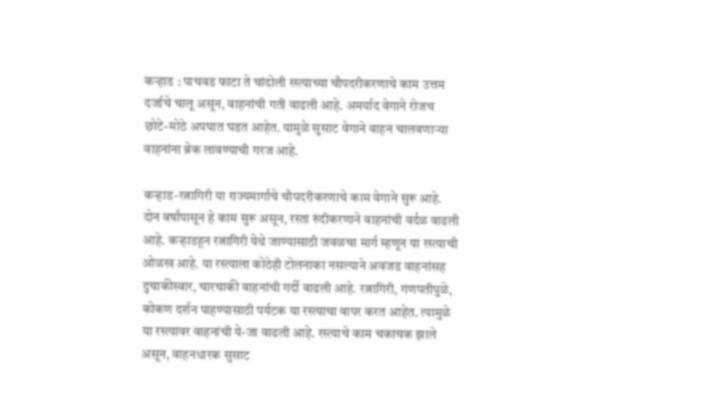कऱ्हाड : पाचवड फाटा ते चांदोली रस्त्याच्या चौपदरीकरणाचे काम उत्तम दर्जाचे चालू असून, वाहनांची गती वाढली आहे. अमर्याद वेगाने रोजच छोटे-मोठे अपघात घडत आहेत. यामुळे सुसाट वेगाने वाहन चालवणाऱ्या वाहनांना ब्रेक लावण्याची गरज आहे.

कऱ्हाड-रत्नागिरी या राज्यमार्गाचे चौपदरीकरणाचे काम वेगाने सुरू आहे. दोन वर्षांपासून हे काम सुरू असून, रस्ता रुंदीकरणाने वाहनांची वर्दळ वाढली आहे. कऱ्हाडहून रत्नागिरी येथे जाण्यासाठी जवळचा मार्ग म्हणून या रस्त्याची ओळख आहे. या रस्त्याला कोठेही टोलनाका नसल्याने अवजड वाहनांसह दुचाकीस्वार, चारचाकी वाहनांची गर्दी वाढली आहे. रत्नागिरी, गणपतीपुळे, कोकण दर्शन पाहण्यासाठी पर्यटक या रस्त्याचा वापर करत आहेत. त्यामुळे या रस्त्यावर वाहनांची ये-जा वाढली आहे. रस्त्याचे काम चकाचक झाले असून, वाहनधारक सुसाट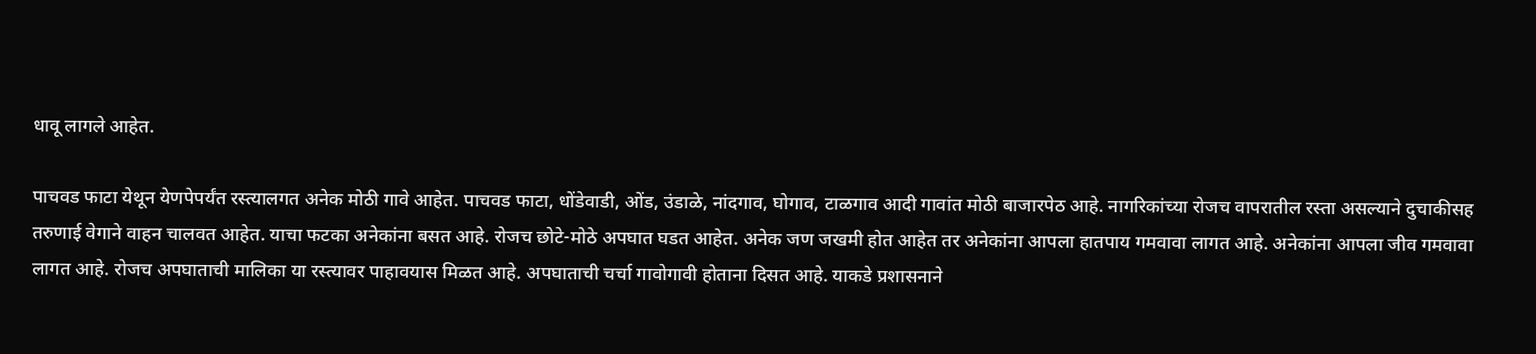धावू लागले आहेत.

पाचवड फाटा येथून येणपेपर्यंत रस्त्यालगत अनेक मोठी गावे आहेत. पाचवड फाटा, धोंडेवाडी, ओंड, उंडाळे, नांदगाव, घोगाव, टाळगाव आदी गावांत मोठी बाजारपेठ आहे. नागरिकांच्या रोजच वापरातील रस्ता असल्याने दुचाकीसह तरुणाई वेगाने वाहन चालवत आहेत. याचा फटका अनेकांना बसत आहे. रोजच छोटे-मोठे अपघात घडत आहेत. अनेक जण जखमी होत आहेत तर अनेकांना आपला हातपाय गमवावा लागत आहे. अनेकांना आपला जीव गमवावा लागत आहे. रोजच अपघाताची मालिका या रस्त्यावर पाहावयास मिळत आहे. अपघाताची चर्चा गावोगावी होताना दिसत आहे. याकडे प्रशासनाने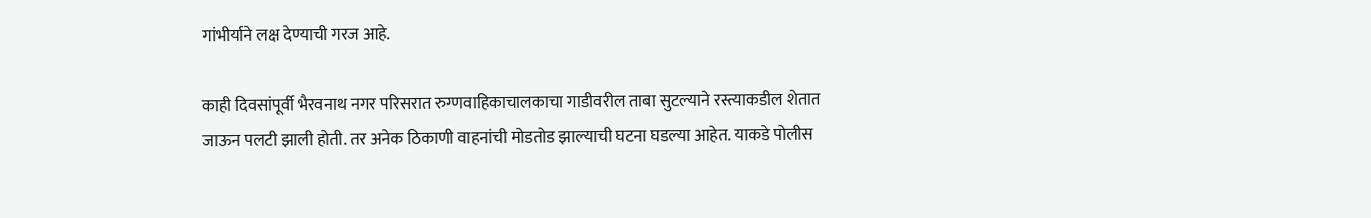गांभीर्याने लक्ष देण्याची गरज आहे.

काही दिवसांपूर्वी भैरवनाथ नगर परिसरात रुग्णवाहिकाचालकाचा गाडीवरील ताबा सुटल्याने रस्त्याकडील शेतात जाऊन पलटी झाली होती. तर अनेक ठिकाणी वाहनांची मोडतोड झाल्याची घटना घडल्या आहेत. याकडे पोलीस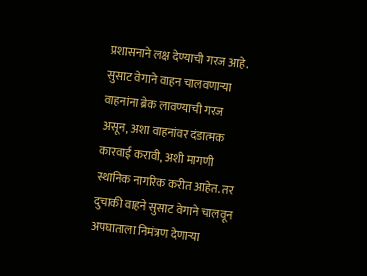प्रशासनाने लक्ष देण्याची गरज आहे. सुसाट वेगाने वाहन चालवणाऱ्या वाहनांना ब्रेक लावण्याची गरज असून, अशा वाहनांवर दंडात्मक कारवाई करावी, अशी मागणी स्थानिक नागरिक करीत आहेत. तर दुचाकी वाहने सुसाट वेगाने चालवून अपघाताला निमंत्रण देणाऱ्या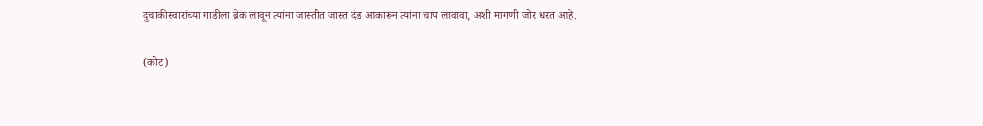दुचाकीस्वारांच्या गाडीला ब्रेक लावून त्यांना जास्तीत जास्त दंड आकारून त्यांना चाप लावावा, अशी मागणी जोर धरत आहे.

(कोट)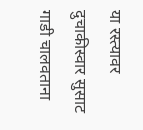या रस्त्यावर दुचाकीस्वार सुसाट गाडी चालवताना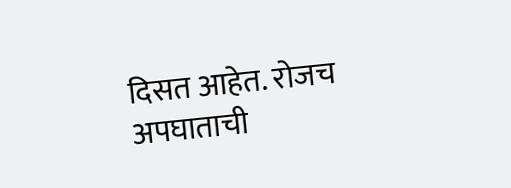दिसत आहेत. रोजच अपघाताची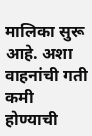मालिका सुरू आहे. अशा वाहनांची गती कमी होण्याची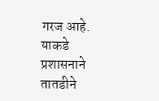गरज आहे. याकडे प्रशासनाने तातडीने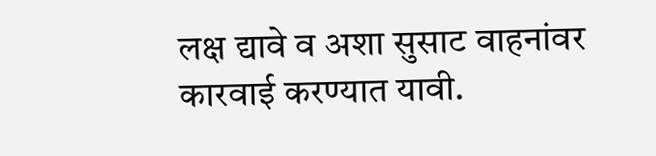लक्ष द्यावे व अशा सुसाट वाहनांवर कारवाई करण्यात यावी.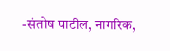-संतोष पाटील, नागरिक,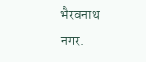भैरवनाथ नगर.